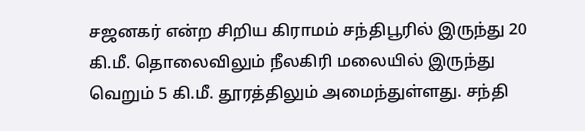சஜனகர் என்ற சிறிய கிராமம் சந்திபூரில் இருந்து 20 கி.மீ. தொலைவிலும் நீலகிரி மலையில் இருந்து வெறும் 5 கி.மீ. தூரத்திலும் அமைந்துள்ளது. சந்தி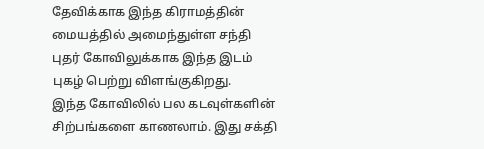தேவிக்காக இந்த கிராமத்தின் மையத்தில் அமைந்துள்ள சந்தி புதர் கோவிலுக்காக இந்த இடம் புகழ் பெற்று விளங்குகிறது.
இந்த கோவிலில் பல கடவுள்களின் சிற்பங்களை காணலாம். இது சக்தி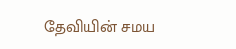தேவியின் சமய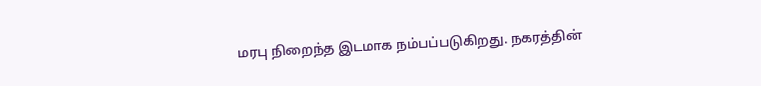மரபு நிறைந்த இடமாக நம்பப்படுகிறது. நகரத்தின்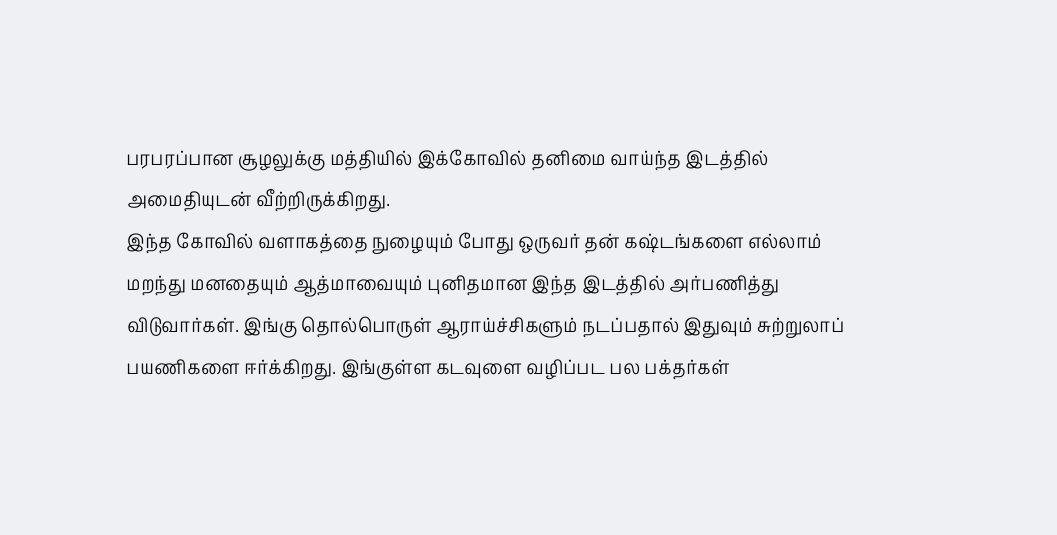பரபரப்பான சூழலுக்கு மத்தியில் இக்கோவில் தனிமை வாய்ந்த இடத்தில் அமைதியுடன் வீற்றிருக்கிறது.
இந்த கோவில் வளாகத்தை நுழையும் போது ஒருவர் தன் கஷ்டங்களை எல்லாம் மறந்து மனதையும் ஆத்மாவையும் புனிதமான இந்த இடத்தில் அர்பணித்து விடுவார்கள். இங்கு தொல்பொருள் ஆராய்ச்சிகளும் நடப்பதால் இதுவும் சுற்றுலாப் பயணிகளை ஈர்க்கிறது. இங்குள்ள கடவுளை வழிப்பட பல பக்தர்கள்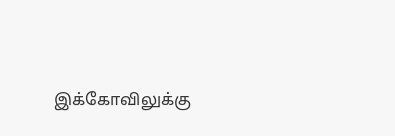இக்கோவிலுக்கு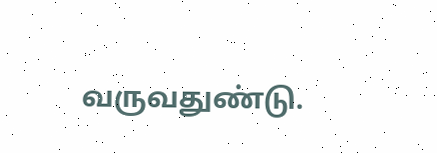வருவதுண்டு.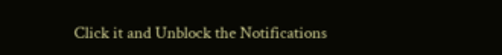Click it and Unblock the Notifications